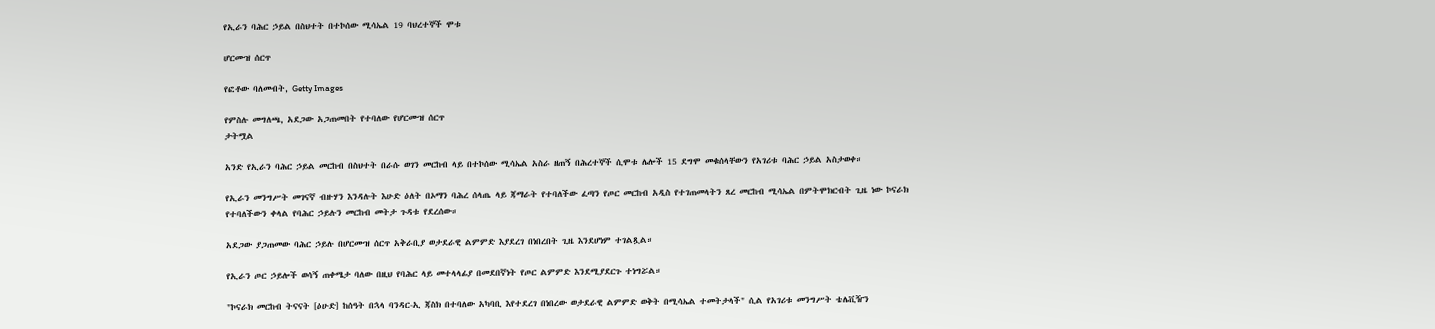የኢራን ባሕር ኃይል በስህተት በተኮሰው ሚሳኤል 19 ባህረተኞች ሞቱ

ሆርሙዝ ሰርጥ

የፎቶው ባለመብት, Getty Images

የምስሉ መግለጫ, አደጋው አጋጠመበት የተባለው የሆርሙዝ ሰርጥ
ታትሟል

አንድ የኢራን ባሕር ኃይል መርከብ በስህተት በራሱ ወገን መርከብ ላይ በተኮሰው ሚሳኤል አስራ ዘጠኝ በሕረተኞች ሲሞቱ ሌሎች 15 ደግሞ መቁሰላቸውን የአገሪቱ ባሕር ኃይል አስታወቀ።

የኢራን መንግሥት መገናኛ ብዙሃን እንዳሉት እሁድ ዕለት በኦማን ባሕረ ሰላጤ ላይ ጃማራት የተባለችው ፈጣን የጦር መርከብ አዲስ የተገጠመላትን ጸረ መርከብ ሚሳኤል በምትሞክርብት ጊዜ ነው ኮናራክ የተባለችውን ቀላል የባሕር ኃይሉን መርከብ መትታ ጉዳቱ የደረሰው።

አደጋው ያጋጠመው ባሕር ኃይሉ በሆርሙዝ ሰርጥ አቅራቢያ ወታደራዊ ልምምድ እያደረገ በነበረበት ጊዜ እንደሆነም ተገልጿል።

የኢራን ጦር ኃይሎች ወሳኝ ጠቀሜታ ባለው በዚህ የባሕር ላይ መተላላፊያ በመደበኛነት የጦር ልምምድ እንደሚያደርጉ ተነግሯል።

"ኮናራክ መርከብ ትናናት [ዕሁድ] ከሰዓት በኋላ ባንዳር-ኢ ጃስክ በተባለው አካባቢ እየተደረገ በነበረው ወታደራዊ ልምምድ ወቅት በሚሳኤል ተመትታላች" ሲል የአገሪቱ መንግሥት ቴሌቪዥን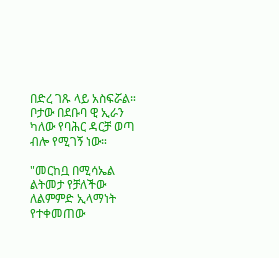በድረ ገጹ ላይ አስፍሯል። ቦታው በደቡባ ዊ ኢራን ካለው የባሕር ዳርቻ ወጣ ብሎ የሚገኝ ነው።

"መርከቧ በሚሳኤል ልትመታ የቻለችው ለልምምድ ኢላማነት የተቀመጠው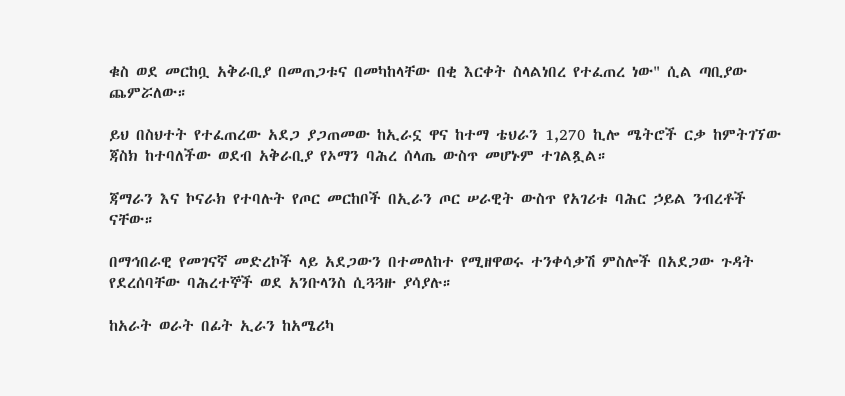ቁስ ወደ መርከቧ አቅራቢያ በመጠጋቱና በመካከላቸው በቂ እርቀት ስላልነበረ የተፈጠረ ነው" ሲል ጣቢያው ጨምሯለው።

ይህ በስህተት የተፈጠረው አደጋ ያጋጠመው ከኢራኗ ዋና ከተማ ቴህራን 1,270 ኪሎ ሜትሮች ርቃ ከምትገኘው ጃስክ ከተባለችው ወደብ አቅራቢያ የኦማን ባሕረ ሰላጤ ውስጥ መሆኑም ተገልጿል።

ጃማራን እና ኮናራክ የተባሉት የጦር መርከቦች በኢራን ጦር ሠራዊት ውስጥ የአገሪቱ ባሕር ኃይል ንብረቶች ናቸው።

በማኅበራዊ የመገናኛ መድረኮች ላይ አደጋውን በተመለከተ የሚዘዋወሩ ተንቀሳቃሽ ምስሎች በአደጋው ጉዳት የደረሰባቸው ባሕረተኞች ወደ አንቡላንስ ሲጓጓዙ ያሳያሉ።

ከአራት ወራት በፊት ኢራን ከአሜሪካ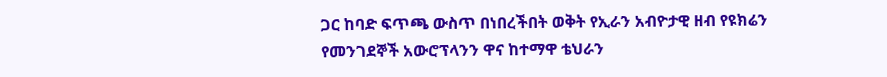ጋር ከባድ ፍጥጫ ውስጥ በነበረችበት ወቅት የኢራን አብዮታዊ ዘብ የዩክሬን የመንገደኞች አውሮፕላንን ዋና ከተማዋ ቴህራን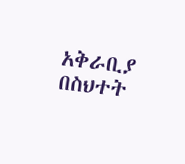አቅራቢያ በስህተት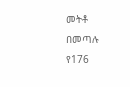መትቶ በመጣሉ የ176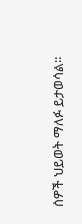ሰዎች ህይወት ማለፉ ይታወሳል።